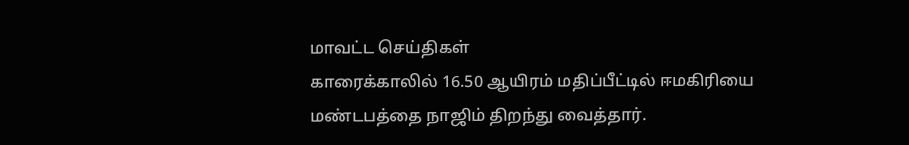மாவட்ட செய்திகள்
காரைக்காலில் 16.50 ஆயிரம் மதிப்பீட்டில் ஈமகிரியை மண்டபத்தை நாஜிம் திறந்து வைத்தார்.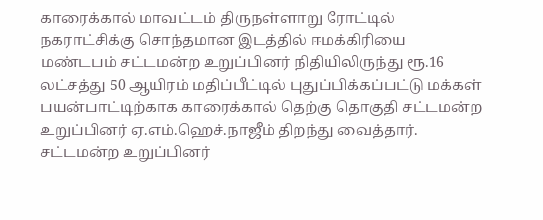காரைக்கால் மாவட்டம் திருநள்ளாறு ரோட்டில் நகராட்சிக்கு சொந்தமான இடத்தில் ஈமக்கிரியை மண்டபம் சட்டமன்ற உறுப்பினர் நிதியிலிருந்து ரூ.16 லட்சத்து 50 ஆயிரம் மதிப்பீட்டில் புதுப்பிக்கப்பட்டு மக்கள் பயன்பாட்டிற்காக காரைக்கால் தெற்கு தொகுதி சட்டமன்ற உறுப்பினர் ஏ.எம்.ஹெச்.நாஜீம் திறந்து வைத்தார்.
சட்டமன்ற உறுப்பினர்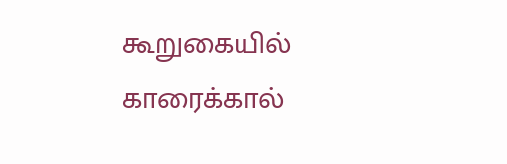கூறுகையில் காரைக்கால்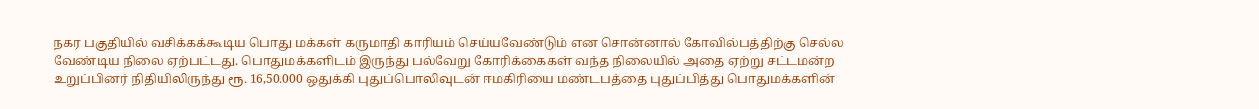நகர பகுதியில் வசிக்கக்கூடிய பொது மக்கள் கருமாதி காரியம் செய்யவேண்டும் என சொன்னால் கோவில்பத்திற்கு செல்ல வேண்டிய நிலை ஏற்பட்டது. பொதுமக்களிடம் இருந்து பல்வேறு கோரிக்கைகள் வந்த நிலையில் அதை ஏற்று சட்டமன்ற உறுப்பினர் நிதியிலிருந்து ரூ. 16,50.000 ஒதுக்கி புதுப்பொலிவுடன் ஈமகிரியை மண்டபத்தை புதுப்பித்து பொதுமக்களின்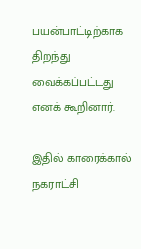பயன்பாட்டிற்காக திறந்து வைக்கப்பட்டது எனக் கூறினார்.

இதில் காரைக்கால் நகராட்சி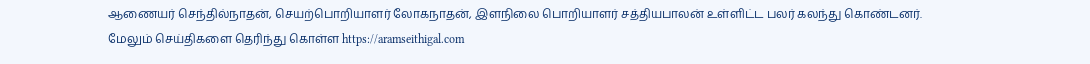ஆணையர் செந்தில்நாதன், செயற்பொறியாளர் லோகநாதன், இளநிலை பொறியாளர் சத்தியபாலன் உள்ளிட்ட பலர் கலந்து கொண்டனர்.
மேலும் செய்திகளை தெரிந்து கொள்ள https://aramseithigal.com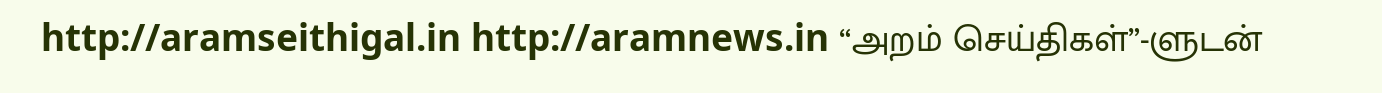http://aramseithigal.in http://aramnews.in “அறம் செய்திகள்”-ளுடன்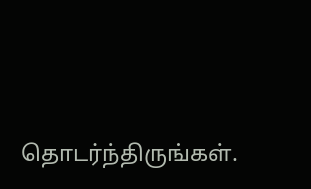தொடர்ந்திருங்கள்.